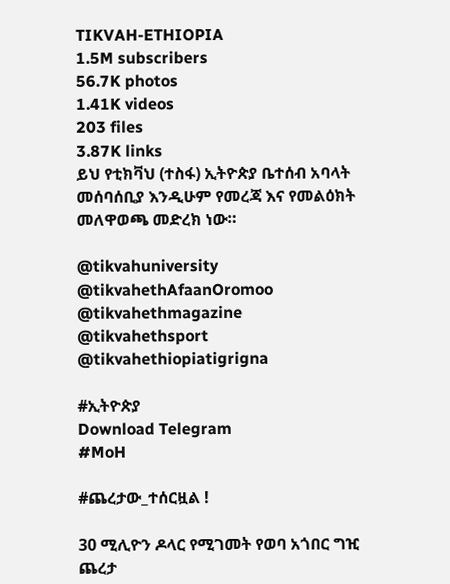TIKVAH-ETHIOPIA
1.5M subscribers
56.7K photos
1.41K videos
203 files
3.87K links
ይህ የቲክቫህ (ተስፋ) ኢትዮጵያ ቤተሰብ አባላት መሰባሰቢያ እንዲሁም የመረጃ እና የመልዕክት መለዋወጫ መድረክ ነው።

@tikvahuniversity
@tikvahethAfaanOromoo
@tikvahethmagazine
@tikvahethsport
@tikvahethiopiatigrigna

#ኢትዮጵያ
Download Telegram
#MoH

#ጨረታው_ተሰርዟል !

30 ሚሊዮን ዶላር የሚገመት የወባ አጎበር ግዢ ጨረታ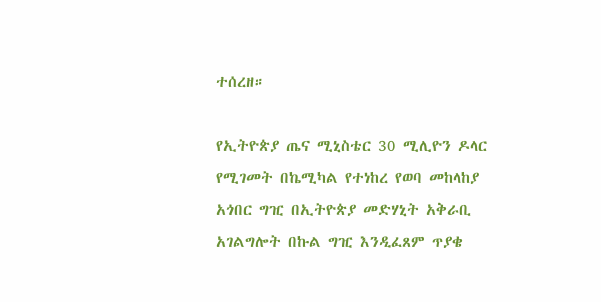ተሰረዘ።

የኢትዮጵያ ጤና ሚኒስቴር 30 ሚሊዮን ዶላር የሚገመት በኬሚካል የተነከረ የወባ መከላከያ አጎበር ግዢ በኢትዮጵያ መድሃኒት አቅራቢ አገልግሎት በኩል ግዢ እንዲፈጸም ጥያቄ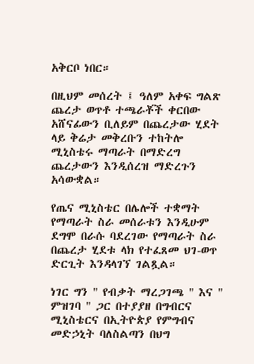አቅርቦ ነበር።

በዚህም መሰረት ፤ ዓለም አቀፍ ግልጽ ጨረታ ወጥቶ ተጫራቾች ቀርበው አሸናፊውን ቢለይም በጨረታው ሂደት ላይ ቅሬታ መቅረቡን ተከትሎ ሚኒስቴሩ ማጣራት በማድረግ ጨረታውን እንዲሰረዝ ማድረጉን አሳውቋል።

የጤና ሚኒስቴር በሌሎች ተቋማት የማጣራት ስራ መሰራቱን እንዲሁም ደግሞ በራሱ ባደረገው የማጣራት ስራ በጨረታ ሂደቱ ላክ የተፈጸመ ህገ-ወጥ ድርጊት እንዳላገኘ ገልጿል።

ነገር ግን " የብቃት ማረጋገጫ " እና " ምዝገባ " ጋር በተያያዘ በግብርና ሚኒስቴርና በኢትዮጵያ የምግብና መድኃኒት ባለስልጣን በህግ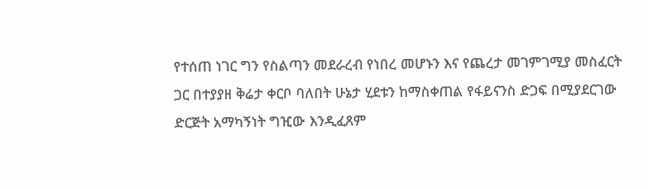የተሰጠ ነገር ግን የስልጣን መደራረብ የነበረ መሆኑን እና የጨረታ መገምገሚያ መስፈርት ጋር በተያያዘ ቅሬታ ቀርቦ ባለበት ሁኔታ ሂደቱን ከማስቀጠል የፋይናንስ ድጋፍ በሚያደርገው ድርጅት አማካኝነት ግዢው እንዲፈጸም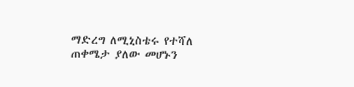ማድረግ ለሚኒስቴሩ የተሻለ ጠቀሜታ ያለው መሆኑን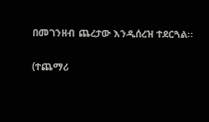በመገንዘብ ጨረታው እንዲሰረዝ ተደርጓል፡፡

(ተጨማሪ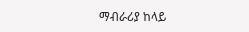ማብራሪያ ከላይ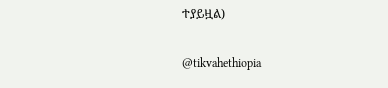ተያይዟል)

@tikvahethiopia